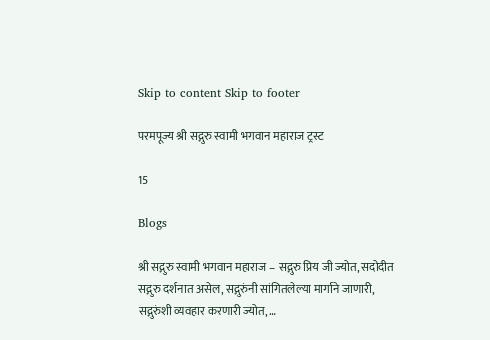Skip to content Skip to footer

परमपूज्य श्री सद्गुरु स्वामी भगवान महाराज ट्रस्ट

15

Blogs

श्री सद्गुरु स्वामी भगवान महाराज – सद्गुरु प्रिय जी ज्योत, सदोदीत सद्गुरु दर्शनात असेल, सद्गुरुंनी सांगितलेल्या मार्गाने जाणारी, सद्गुरुंशी व्यवहार करणारी ज्योत, …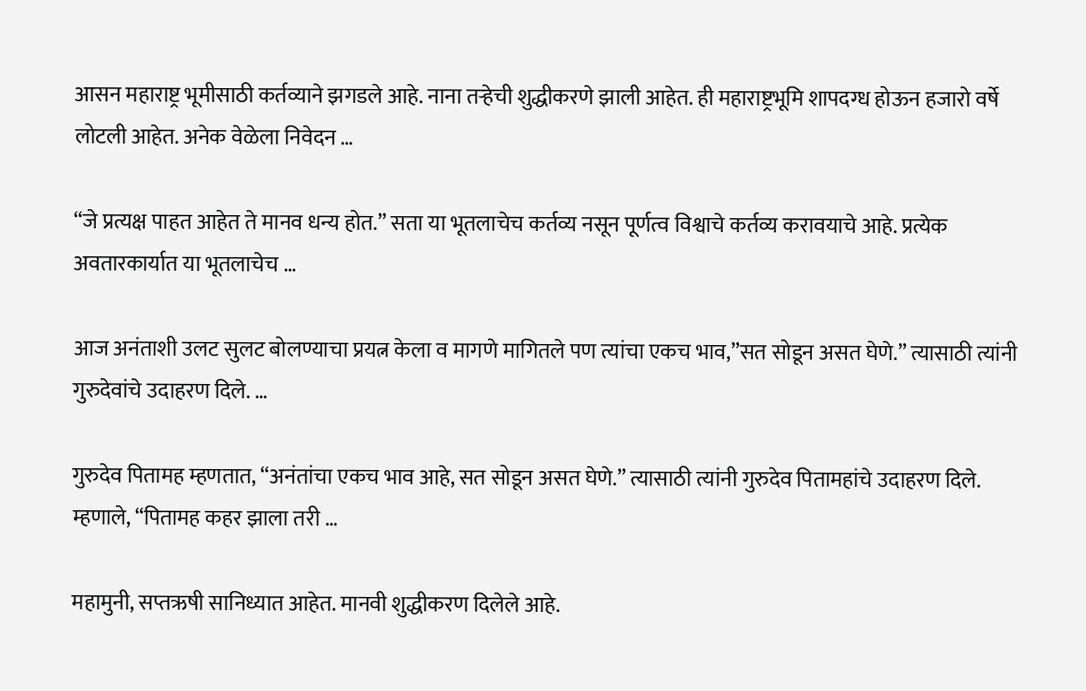आसन महाराष्ट्र भूमीसाठी कर्तव्याने झगडले आहे. नाना तऱ्हेची शुद्धीकरणे झाली आहेत. ही महाराष्ट्रभूमि शापदग्ध होऊन हजारो वर्षे लोटली आहेत. अनेक वेळेला निवेदन …

“जे प्रत्यक्ष पाहत आहेत ते मानव धन्य होत.” सता या भूतलाचेच कर्तव्य नसून पूर्णत्व विश्वाचे कर्तव्य करावयाचे आहे. प्रत्येक अवतारकार्यात या भूतलाचेच …

आज अनंताशी उलट सुलट बोलण्याचा प्रयत्न केला व मागणे मागितले पण त्यांचा एकच भाव,”सत सोडून असत घेणे.” त्यासाठी त्यांनी गुरुदेवांचे उदाहरण दिले. …

गुरुदेव पितामह म्हणतात, “अनंतांचा एकच भाव आहे, सत सोडून असत घेणे.” त्यासाठी त्यांनी गुरुदेव पितामहांचे उदाहरण दिले. म्हणाले, “पितामह कहर झाला तरी …

महामुनी, सप्तऋषी सानिध्यात आहेत. मानवी शुद्धीकरण दिलेले आहे.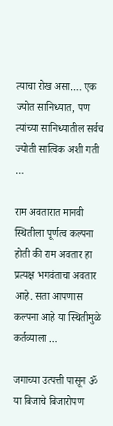त्याचा रोख असा…. एक ज्योत सानिध्यात, पण त्यांच्या सानिध्यातील सर्वच ज्योती सात्विक अशी गती …

राम अवतारात मानवी स्थितीला पूर्णत्व कल्पना होती की राम अवतार हा प्रत्यक्ष भगवंताचा अवतार आहे. सता आपणास कल्पना आहे या स्थितीमुळे कर्तव्याला …

जगाच्या उत्पत्ती पासून ॐ या बिजाचे बिजारोपण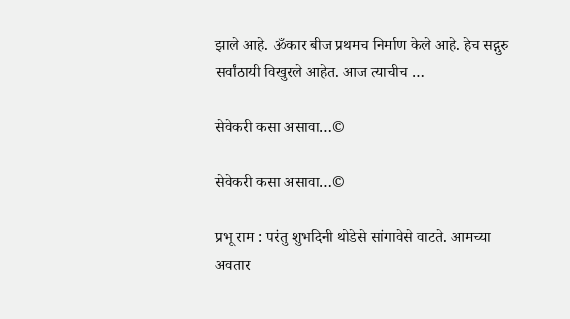झाले आहे. ॐकार बीज प्रथमच निर्माण केले आहे. हेच सद्गुरु सर्वांठायी विखुरले आहेत. आज त्याचीच …

सेवेकरी कसा असावा…©

सेवेकरी कसा असावा…©

प्रभू राम : परंतु शुभदिनी थोडेसे सांगावेसे वाटते. आमच्या अवतार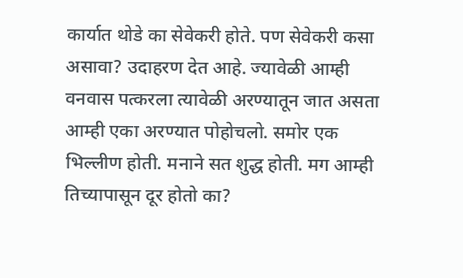कार्यात थोडे का सेवेकरी होते. पण सेवेकरी कसा असावा? उदाहरण देत आहे. ज्यावेळी आम्ही वनवास पत्करला त्यावेळी अरण्यातून जात असता आम्ही एका अरण्यात पोहोचलो. समोर एक भिल्लीण होती. मनाने सत शुद्ध होती. मग आम्ही तिच्यापासून दूर होतो का?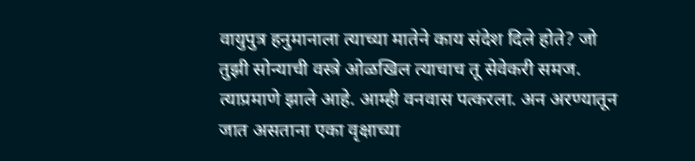वायुपुत्र हनुमानाला त्याच्या मातेने काय संदेश दिले होते? जो तुझी सोन्याची वस्त्रे ओळखिल त्याचाच तू सेवेकरी समज. त्याप्रमाणे झाले आहे. आम्ही वनवास पत्करला. अन अरण्यातून जात असताना एका वृक्षाच्या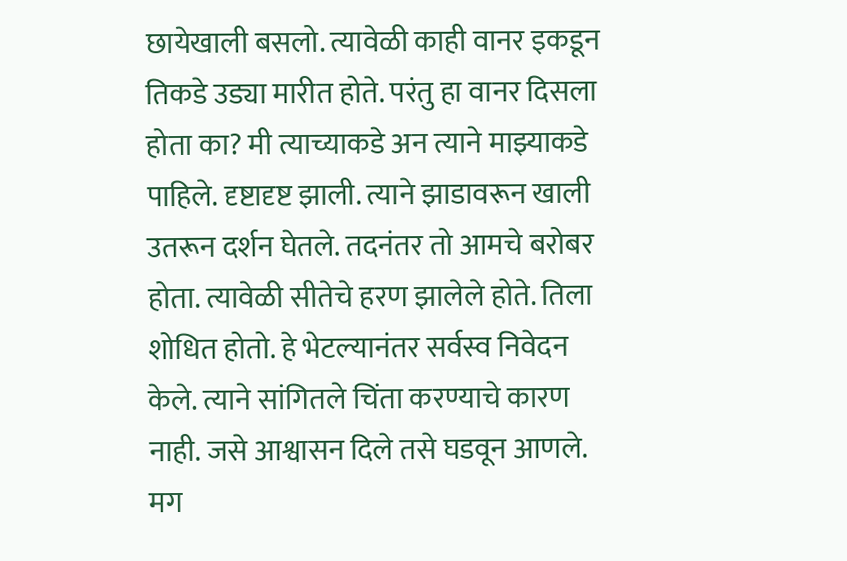छायेखाली बसलो. त्यावेळी काही वानर इकडून तिकडे उड्या मारीत होते. परंतु हा वानर दिसला होता का? मी त्याच्याकडे अन त्याने माझ्याकडे पाहिले. दृष्टादृष्ट झाली. त्याने झाडावरून खाली उतरून दर्शन घेतले. तदनंतर तो आमचे बरोबर होता. त्यावेळी सीतेचे हरण झालेले होते. तिला शोधित होतो. हे भेटल्यानंतर सर्वस्व निवेदन केले. त्याने सांगितले चिंता करण्याचे कारण नाही. जसे आश्वासन दिले तसे घडवून आणले. मग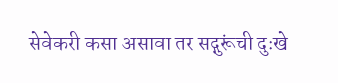सेवेकरी कसा असावा तर सद्गुरूंची दुःखे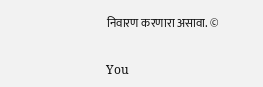निवारण करणारा असावा. ©

You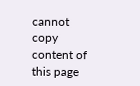cannot copy content of this page